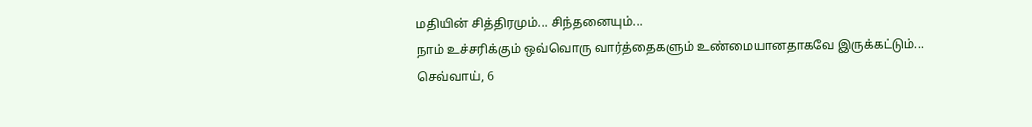மதியின் சித்திரமும்... சிந்தனையும்...
நாம் உச்சரிக்கும் ஒவ்வொரு வார்த்தைகளும் உண்மையானதாகவே இருக்கட்டும்...
செவ்வாய், 6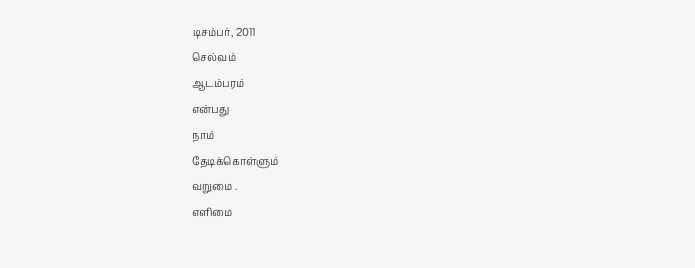டிசம்பர், 2011
செல்வம்
ஆடம்பரம்
என்பது
நாம்
தேடிக்கொள்ளும்
வறுமை .
எளிமை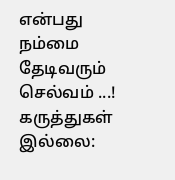என்பது
நம்மை
தேடிவரும்
செல்வம் ...!
கருத்துகள் இல்லை: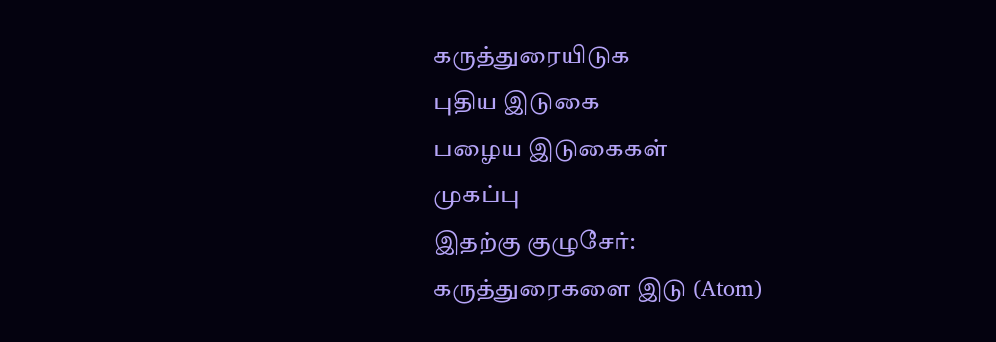கருத்துரையிடுக
புதிய இடுகை
பழைய இடுகைகள்
முகப்பு
இதற்கு குழுசேர்:
கருத்துரைகளை இடு (Atom)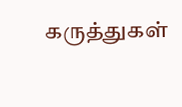கருத்துகள்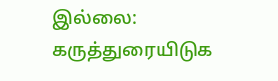இல்லை:
கருத்துரையிடுக